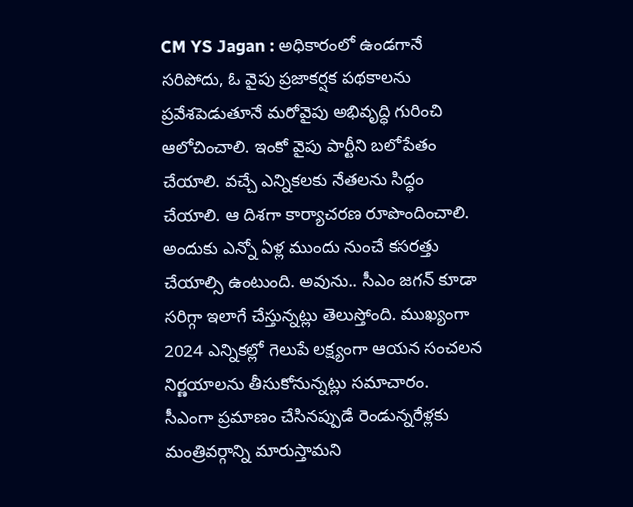CM YS Jagan : అధికారంలో ఉండగానే సరిపోదు, ఓ వైపు ప్రజాకర్షక పథకాలను ప్రవేశపెడుతూనే మరోవైపు అభివృద్ధి గురించి ఆలోచించాలి. ఇంకో వైపు పార్టీని బలోపేతం చేయాలి. వచ్చే ఎన్నికలకు నేతలను సిద్ధం చేయాలి. ఆ దిశగా కార్యాచరణ రూపొందించాలి. అందుకు ఎన్నో ఏళ్ల ముందు నుంచే కసరత్తు చేయాల్సి ఉంటుంది. అవును.. సీఎం జగన్ కూడా సరిగ్గా ఇలాగే చేస్తున్నట్లు తెలుస్తోంది. ముఖ్యంగా 2024 ఎన్నికల్లో గెలుపే లక్ష్యంగా ఆయన సంచలన నిర్ణయాలను తీసుకోనున్నట్లు సమాచారం.
సీఎంగా ప్రమాణం చేసినప్పుడే రెండున్నరేళ్లకు మంత్రివర్గాన్ని మారుస్తామని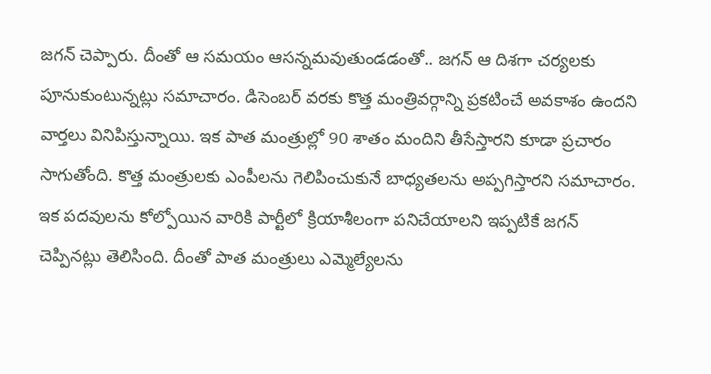జగన్ చెప్పారు. దీంతో ఆ సమయం ఆసన్నమవుతుండడంతో.. జగన్ ఆ దిశగా చర్యలకు పూనుకుంటున్నట్లు సమాచారం. డిసెంబర్ వరకు కొత్త మంత్రివర్గాన్ని ప్రకటించే అవకాశం ఉందని వార్తలు వినిపిస్తున్నాయి. ఇక పాత మంత్రుల్లో 90 శాతం మందిని తీసేస్తారని కూడా ప్రచారం సాగుతోంది. కొత్త మంత్రులకు ఎంపీలను గెలిపించుకునే బాధ్యతలను అప్పగిస్తారని సమాచారం.
ఇక పదవులను కోల్పోయిన వారికి పార్టీలో క్రియాశీలంగా పనిచేయాలని ఇప్పటికే జగన్ చెప్పినట్లు తెలిసింది. దీంతో పాత మంత్రులు ఎమ్మెల్యేలను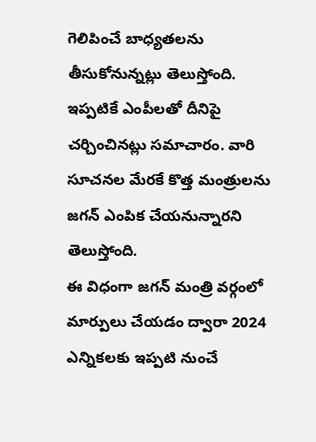గెలిపించే బాధ్యతలను తీసుకోనున్నట్లు తెలుస్తోంది. ఇప్పటికే ఎంపీలతో దీనిపై చర్చించినట్లు సమాచారం. వారి సూచనల మేరకే కొత్త మంత్రులను జగన్ ఎంపిక చేయనున్నారని తెలుస్తోంది.
ఈ విధంగా జగన్ మంత్రి వర్గంలో మార్పులు చేయడం ద్వారా 2024 ఎన్నికలకు ఇప్పటి నుంచే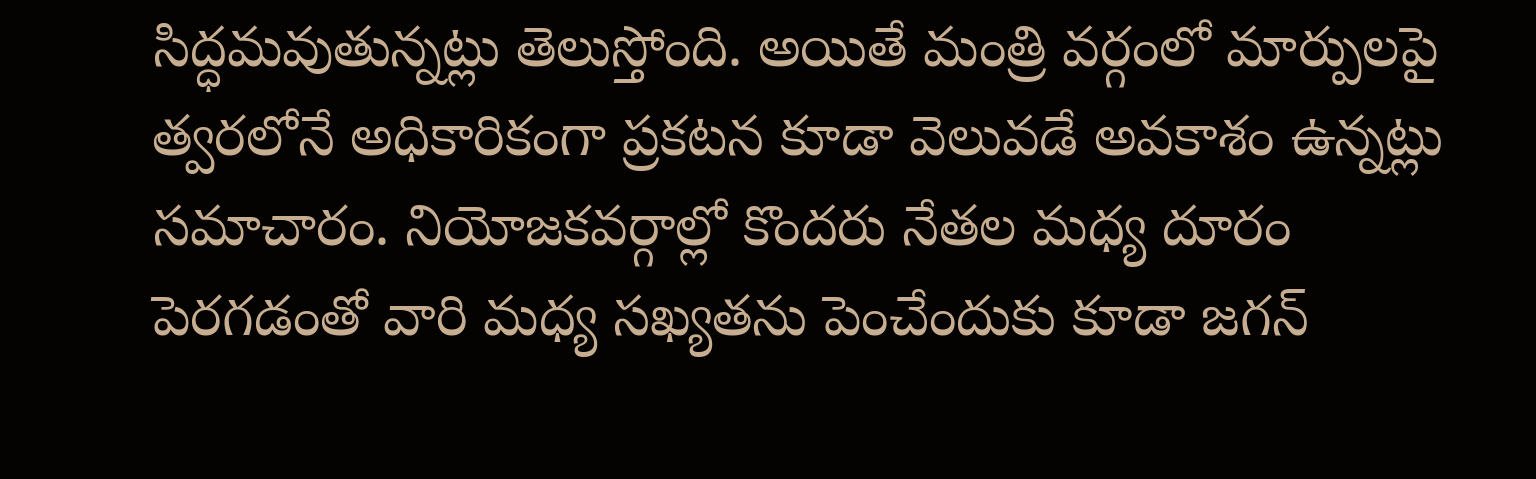సిద్ధమవుతున్నట్లు తెలుస్తోంది. అయితే మంత్రి వర్గంలో మార్పులపై త్వరలోనే అధికారికంగా ప్రకటన కూడా వెలువడే అవకాశం ఉన్నట్లు సమాచారం. నియోజకవర్గాల్లో కొందరు నేతల మధ్య దూరం పెరగడంతో వారి మధ్య సఖ్యతను పెంచేందుకు కూడా జగన్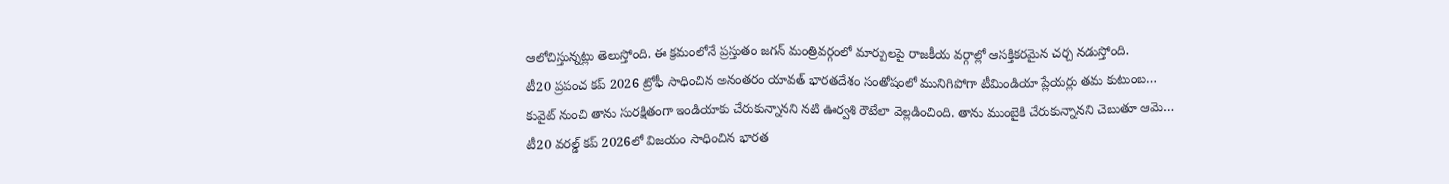ఆలోచిస్తున్నట్లు తెలుస్తోంది. ఈ క్రమంలోనే ప్రస్తుతం జగన్ మంత్రివర్గంలో మార్పులపై రాజకీయ వర్గాల్లో ఆసక్తికరమైన చర్చ నడుస్తోంది.
టీ20 ప్రపంచ కప్ 2026 ట్రోఫీ సాధించిన అనంతరం యావత్ భారతదేశం సంతోషంలో మునిగిపోగా టీమిండియా ప్లేయర్లు తమ కుటుంబ…
కువైట్ నుంచి తాను సురక్షితంగా ఇండియాకు చేరుకున్నానని నటి ఊర్వశి రౌటేలా వెల్లడించింది. తాను ముంబైకి చేరుకున్నానని చెబుతూ ఆమె…
టీ20 వరల్డ్ కప్ 2026లో విజయం సాధించిన భారత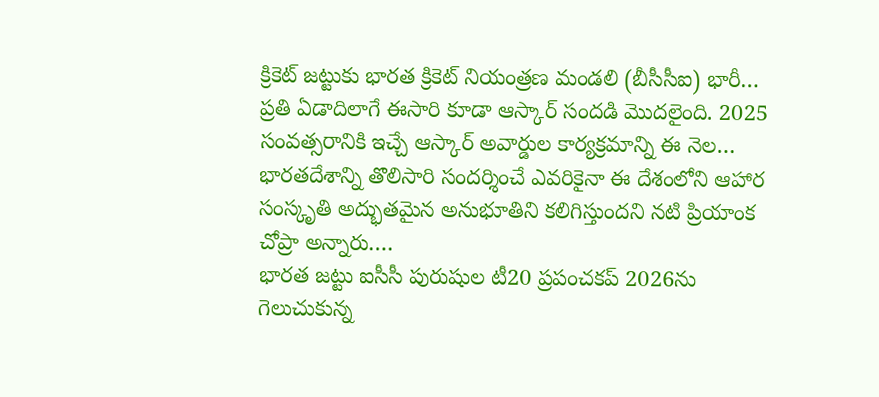క్రికెట్ జట్టుకు భారత క్రికెట్ నియంత్రణ మండలి (బీసీసీఐ) భారీ…
ప్రతి ఏడాదిలాగే ఈసారి కూడా ఆస్కార్ సందడి మొదలైంది. 2025 సంవత్సరానికి ఇచ్చే ఆస్కార్ అవార్డుల కార్యక్రమాన్ని ఈ నెల…
భారతదేశాన్ని తొలిసారి సందర్శించే ఎవరికైనా ఈ దేశంలోని ఆహార సంస్కృతి అద్భుతమైన అనుభూతిని కలిగిస్తుందని నటి ప్రియాంక చోప్రా అన్నారు.…
భారత జట్టు ఐసీసీ పురుషుల టీ20 ప్రపంచకప్ 2026ను గెలుచుకున్న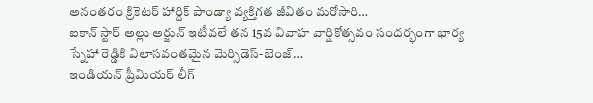అనంతరం క్రికెటర్ హార్దిక్ పాండ్యా వ్యక్తిగత జీవితం మరోసారి…
ఐకాన్ స్టార్ అల్లు అర్జున్ ఇటీవలే తన 15వ వివాహ వార్షికోత్సవం సందర్భంగా భార్య స్నేహా రెడ్డికి విలాసవంతమైన మెర్సిడెస్-బెంజ్…
ఇండియన్ ప్రీమియర్ లీగ్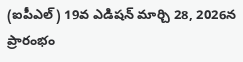(ఐపీఎల్) 19వ ఎడిషన్ మార్చి 28, 2026న ప్రారంభం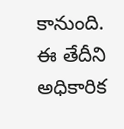కానుంది. ఈ తేదీని అధికారిక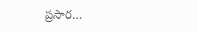ప్రసార…